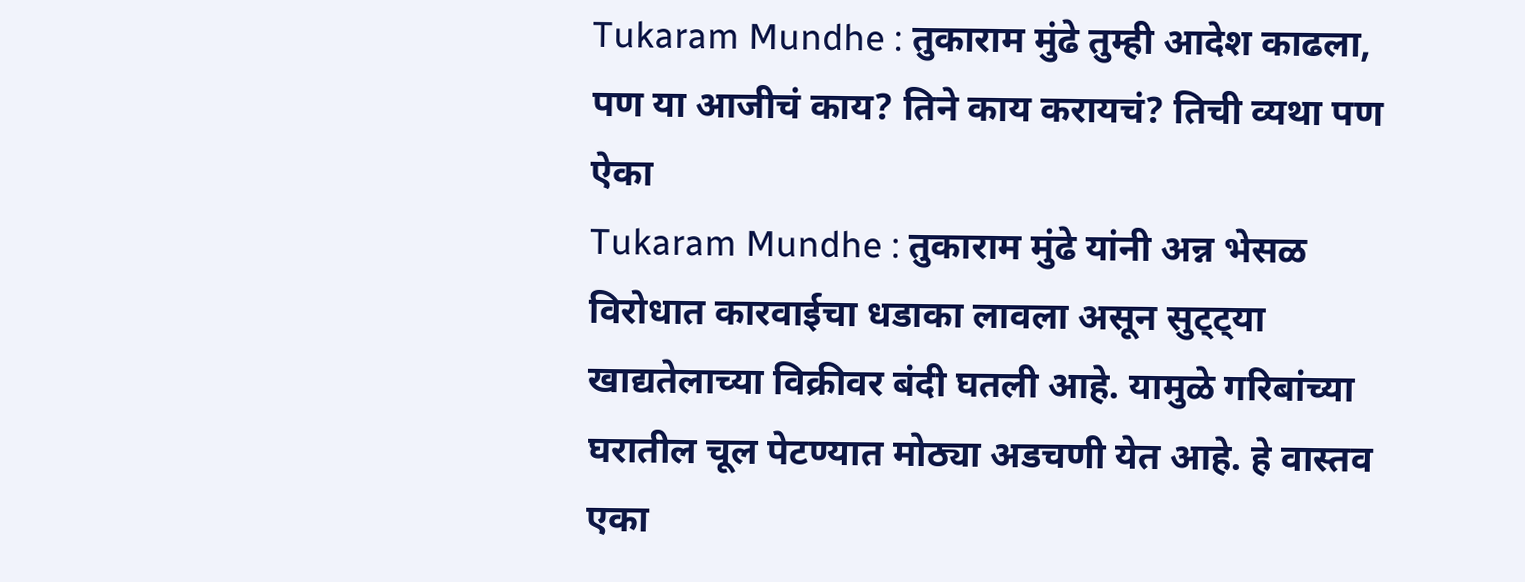Tukaram Mundhe : तुकाराम मुंढे तुम्ही आदेश काढला, पण या आजीचं काय? तिने काय करायचं? तिची व्यथा पण ऐका
Tukaram Mundhe : तुकाराम मुंढे यांनी अन्न भेसळ विरोधात कारवाईचा धडाका लावला असून सुट्ट्या खाद्यतेलाच्या विक्रीवर बंदी घतली आहे. यामुळे गरिबांच्या घरातील चूल पेटण्यात मोठ्या अडचणी येत आहे. हे वास्तव एका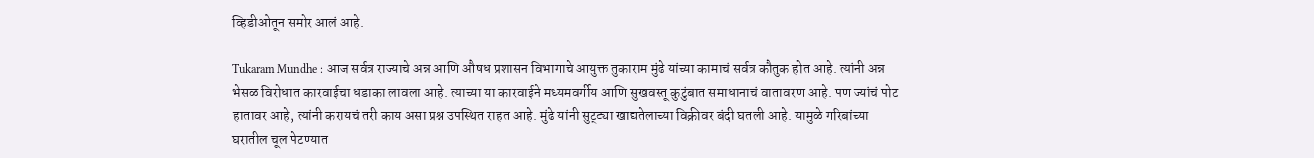व्हिडीओतून समोर आलं आहे.

Tukaram Mundhe : आज सर्वत्र राज्याचे अन्न आणि औषध प्रशासन विभागाचे आयुक्त तुकाराम मुंढे यांच्या कामाचं सर्वत्र कौतुक होत आहे. त्यांनी अन्न भेसळ विरोधात कारवाईचा धडाका लावला आहे. त्याच्या या कारवाईने मध्यमवर्गीय आणि सुखवस्तू कुटुंबात समाधानाचं वातावरण आहे. पण ज्यांचं पोट हातावर आहे, त्यांनी करायचं तरी काय असा प्रश्न उपस्थित राहत आहे. मुंढे यांनी सुट्ट्या खाद्यतेलाच्या विक्रीवर बंदी घतली आहे. यामुळे गरिबांच्या घरातील चूल पेटण्यात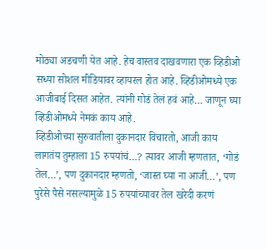मोठ्या अडचणी येत आहे. हेच वास्तव दाखवणारा एक व्हिडीओ सध्या सोशल मीडियावर व्हायरल होत आहे. व्हिडीओमध्ये एक आजीबाई दिसत आहेत. त्यांनी गोडं तेलं हवं आहे… जाणून घ्या व्हिडीओमध्ये नेमकं काय आहे.
व्हिडीओच्या सुरुवातीला दुकानदार विचारतो, आजी काय लागतंय तुम्हाला 15 रुपयांचं…? त्यावर आजी म्हणतात, ‘गोडं तेल…’, पण दुकानदार म्हणतो, ‘जास्त घ्या ना आजी…’, पण पुरेसे पैसे नसल्यामुळे 15 रुपयांच्यावर तेल खरेदी करणं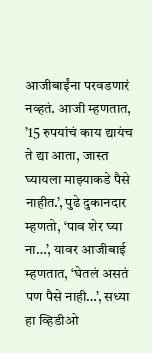आजीबाईंना परवडणारं नव्हतं. आजी म्हणतात, ’15 रुपयांचं काय द्यायंच ते द्या आता, जास्त घ्यायला माझ्याकडे पैसे नाहीत.’, पुढे दुकानदार म्हणतो, ‘पाव शेर घ्या ना…’, यावर आजीबाई म्हणतात, ‘घेतलं असतं पण पैसे नाही…’, सध्या हा व्हिडीओ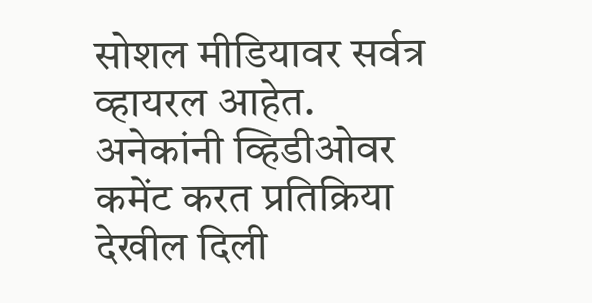सोशल मीडियावर सर्वत्र व्हायरल आहेत. अनेकांनी व्हिडीओवर कमेंट करत प्रतिक्रिया देखील दिली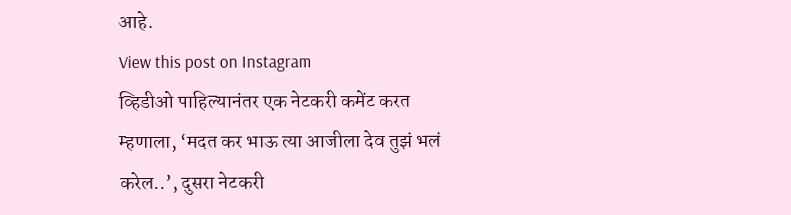आहे.
View this post on Instagram
व्हिडीओ पाहिल्यानंतर एक नेटकरी कमेंट करत म्हणाला, ‘मदत कर भाऊ त्या आजीला देव तुझं भलं करेल..’, दुसरा नेटकरी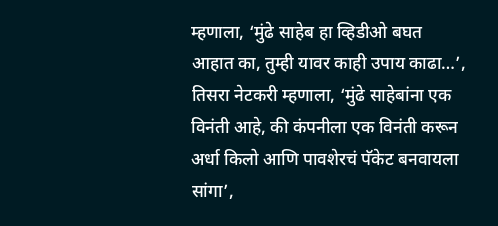म्हणाला, ‘मुंढे साहेब हा व्हिडीओ बघत आहात का, तुम्ही यावर काही उपाय काढा…’, तिसरा नेटकरी म्हणाला, ‘मुंढे साहेबांना एक विनंती आहे, की कंपनीला एक विनंती करून अर्धा किलो आणि पावशेरचं पॅकेट बनवायला सांगा’,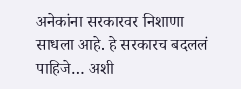अनेकांना सरकारवर निशाणा साधला आहे. हे सरकारच बदललं पाहिजे… अशी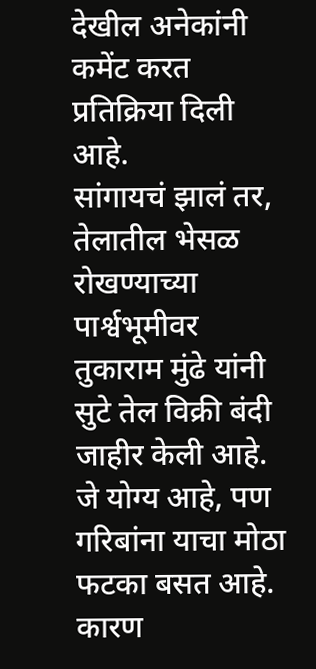देखील अनेकांनी कमेंट करत प्रतिक्रिया दिली आहे.
सांगायचं झालं तर, तेलातील भेसळ रोखण्याच्या पार्श्वभूमीवर तुकाराम मुंढे यांनी सुटे तेल विक्री बंदी जाहीर केली आहे. जे योग्य आहे, पण गरिबांना याचा मोठा फटका बसत आहे. कारण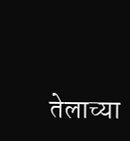तेलाच्या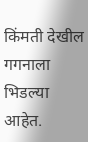किंमती देखील गगनाला भिडल्या आहेत.